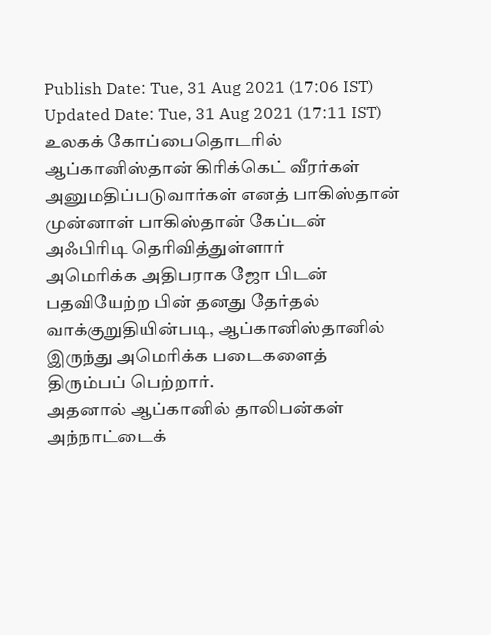Publish Date: Tue, 31 Aug 2021 (17:06 IST)
Updated Date: Tue, 31 Aug 2021 (17:11 IST)
உலகக் கோப்பைதொடரில் ஆப்கானிஸ்தான் கிரிக்கெட் வீரர்கள் அனுமதிப்படுவார்கள் எனத் பாகிஸ்தான் முன்னாள் பாகிஸ்தான் கேப்டன் அஃபிரிடி தெரிவித்துள்ளார்
அமெரிக்க அதிபராக ஜோ பிடன் பதவியேற்ற பின் தனது தேர்தல் வாக்குறுதியின்படி, ஆப்கானிஸ்தானில் இருந்து அமெரிக்க படைகளைத் திரும்பப் பெற்றார்.
அதனால் ஆப்கானில் தாலிபன்கள் அந்நாட்டைக்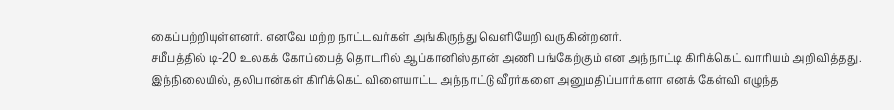கைப்பற்றியுள்ளனர். எனவே மற்ற நாட்டவர்கள் அங்கிருந்து வெளியேறி வருகின்றனர்.
சமீபத்தில் டி-20 உலகக் கோப்பைத் தொடரில் ஆப்கானிஸ்தான் அணி பங்கேற்கும் என அந்நாட்டி கிரிக்கெட் வாரியம் அறிவித்தது.
இந்நிலையில், தலிபான்கள் கிரிக்கெட் விளையாட்ட அந்நாட்டு வீரர்களை அனுமதிப்பார்களா எனக் கேள்வி எழுந்த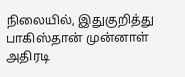நிலையில், இதுகுறித்து பாகிஸ்தான் முன்னாள் அதிரடி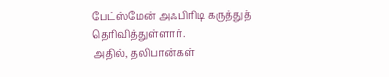பேட்ஸ்மேன் அஃபிரிடி கருத்துத் தெரிவித்துள்ளார்.
அதில், தலிபான்கள்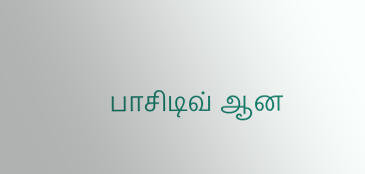பாசிடிவ் ஆன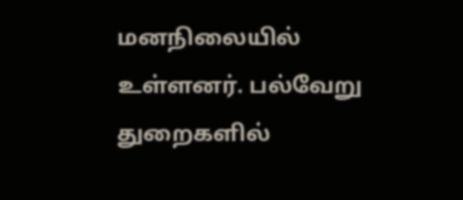மனநிலையில் உள்ளனர். பல்வேறு துறைகளில்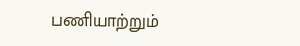பணியாற்றும்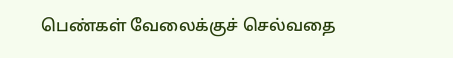பெண்கள் வேலைக்குச் செல்வதை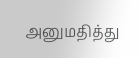அனுமதித்து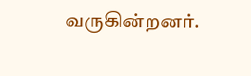வருகின்றனர்.